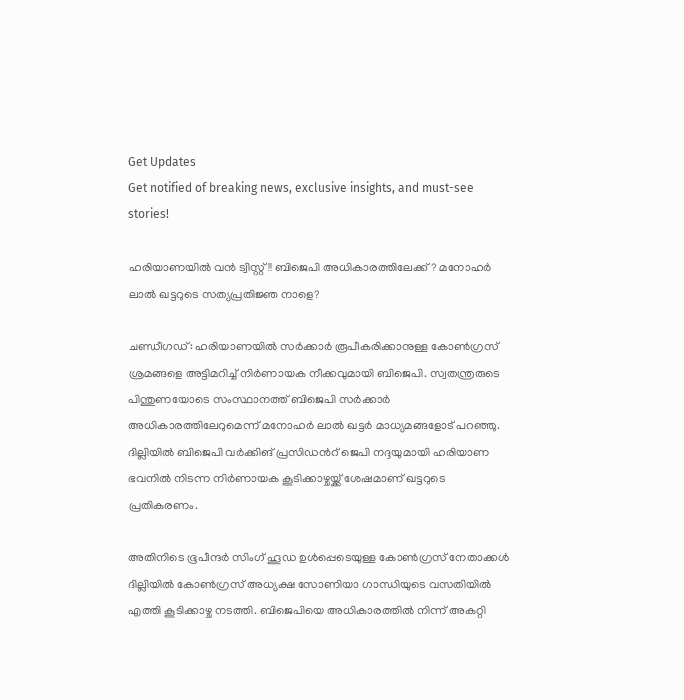Get Updates
Get notified of breaking news, exclusive insights, and must-see stories!

ഹരിയാണയില്‍ വന്‍ ട്വിസ്റ്റ്!! ബിജെപി അധികാരത്തിലേക്ക്? മനോഹര്‍ ലാല്‍ ഖട്ടറുടെ സത്യപ്രതിജ്ഞ നാളെ?

ചണ്ഡീഗഡ്: ഹരിയാണയില്‍ സര്‍ക്കാര്‍ രൂപീകരിക്കാനുള്ള കോണ്‍ഗ്രസ് ശ്രമങ്ങളെ അട്ടിമറിച്ച് നിര്‍ണായക നീക്കവുമായി ബിജെപി. സ്വതന്ത്രരുടെ പിന്തുണയോടെ സംസ്ഥാനത്ത് ബിജെപി സര്‍ക്കാര്‍ അധികാരത്തിലേറുമെന്ന് മനോഹര്‍ ലാല്‍ ഖട്ടര്‍ മാധ്യമങ്ങളോട് പറഞ്ഞു. ദില്ലിയില്‍ ബിജെപി വര്‍ക്കിങ് പ്രസിഡന്‍റ് ജെപി നദ്ദയുമായി ഹരിയാണ ഭവനില്‍ നിടന്ന നിര്‍ണായക കൂടിക്കാഴ്ചയ്ക്ക് ശേഷമാണ് ഖട്ടറുടെ പ്രതികരണം.

അതിനിടെ ഭൂപീന്ദര്‍ സിംഗ് ഹൂഡ ഉള്‍പ്പെടെയുള്ള കോണ്‍ഗ്രസ് നേതാക്കള്‍ ദില്ലിയില്‍ കോണ്‍ഗ്രസ് അധ്യക്ഷ സോണിയാ ഗാന്ധിയുടെ വസതിയില്‍ എത്തി കൂടിക്കാഴ്ച നടത്തി. ബിജെപിയെ അധികാരത്തില്‍ നിന്ന് അകറ്റി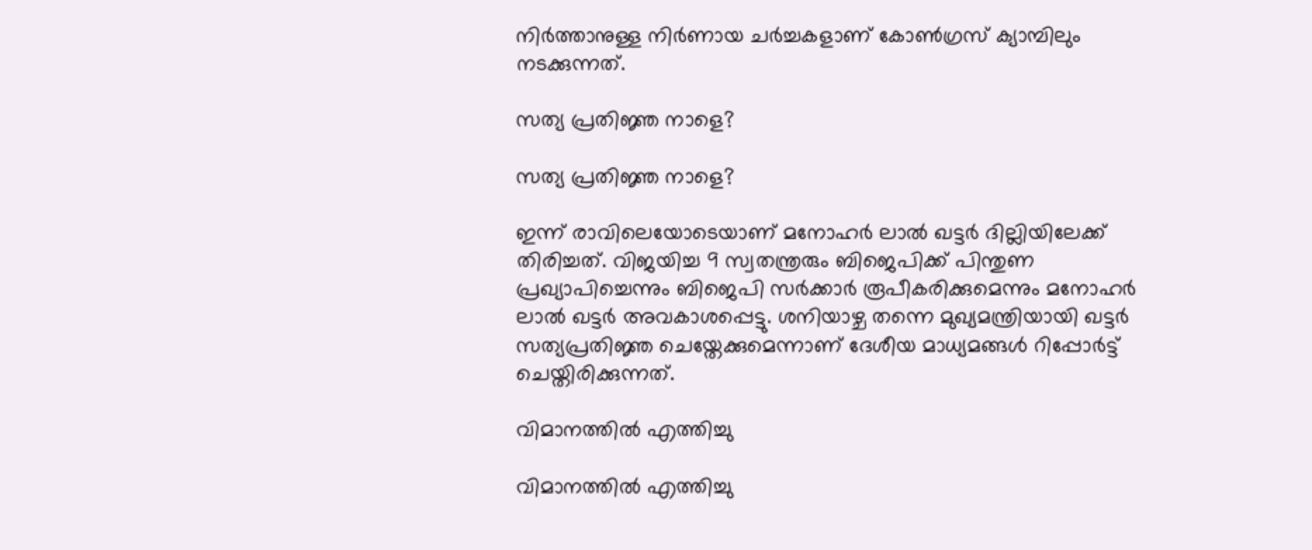നിര്‍ത്താനുള്ള നിര്‍ണായ ചര്‍ച്ചകളാണ് കോണ്‍ഗ്രസ് ക്യാമ്പിലും നടക്കുന്നത്.

സത്യ പ്രതിജ്ഞ നാളെ?

സത്യ പ്രതിജ്ഞ നാളെ?

ഇന്ന് രാവിലെയോടെയാണ് മനോഹര്‍ ലാല്‍ ഖട്ടര്‍ ദില്ലിയിലേക്ക് തിരിച്ചത്. വിജയിച്ച 9 സ്വതന്ത്രരും ബിജെപിക്ക് പിന്തുണ പ്രഖ്യാപിച്ചെന്നും ബിജെപി സര്‍ക്കാര്‍ രൂപീകരിക്കുമെന്നും മനോഹര്‍ ലാല്‍ ഖട്ടര്‍ അവകാശപ്പെട്ടു. ശനിയാഴ്ച തന്നെ മുഖ്യമന്ത്രിയായി ഖട്ടര്‍ സത്യപ്രതിജ്ഞ ചെയ്തേക്കുമെന്നാണ് ദേശീയ മാധ്യമങ്ങള്‍ റിപ്പോര്‍ട്ട് ചെയ്തിരിക്കുന്നത്.

വിമാനത്തില്‍ എത്തിച്ചു

വിമാനത്തില്‍ എത്തിച്ചു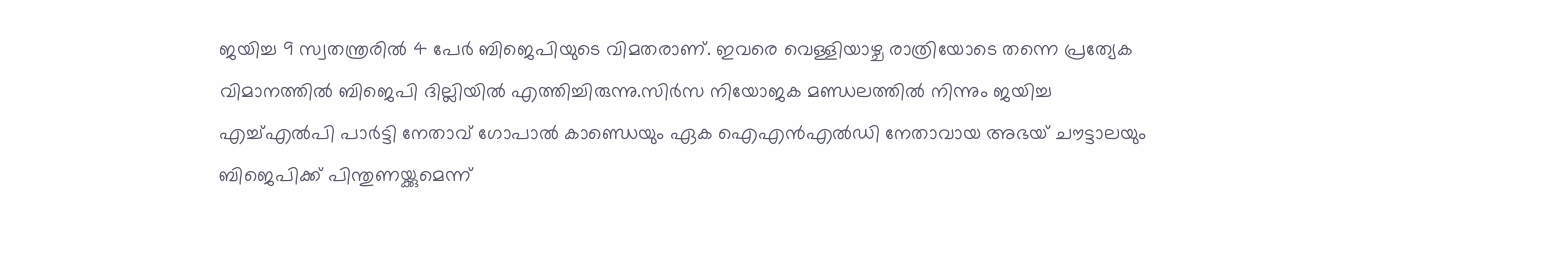ജയിച്ച 9 സ്വതന്ത്രരില്‍ 4 പേര്‍ ബിജെപിയുടെ വിമതരാണ്. ഇവരെ വെള്ളിയാഴ്ച രാത്രിയോടെ തന്നെ പ്രത്യേക വിമാനത്തില്‍ ബിജെപി ദില്ലിയില്‍ എത്തിച്ചിരുന്നു.സിര്‍സ നിയോജക മണ്ഡലത്തില്‍ നിന്നും ജയിച്ച എച്ച്എല്‍പി പാര്‍ട്ടി നേതാവ് ഗോപാല്‍ കാണ്ഡെയും ഏക ഐഎന്‍എല്‍ഡി നേതാവായ അഭയ് ചൗട്ടാലയും ബിജെപിക്ക് പിന്തുണയ്ക്കുമെന്ന്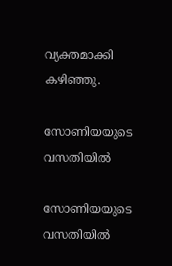വ്യക്തമാക്കി കഴിഞ്ഞു.

സോണിയയുടെ വസതിയില്‍

സോണിയയുടെ വസതിയില്‍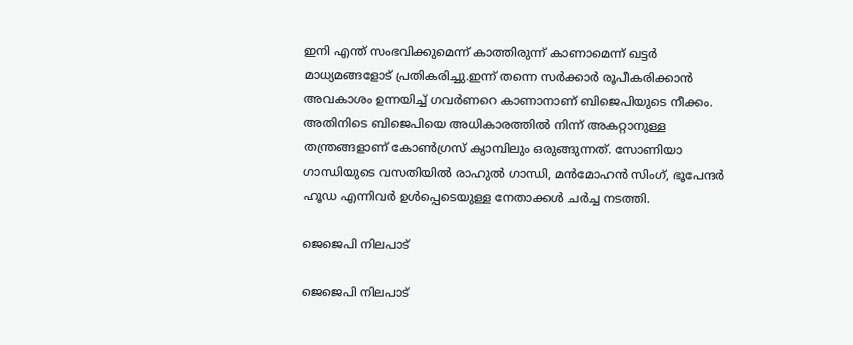ഇനി എന്ത് സംഭവിക്കുമെന്ന് കാത്തിരുന്ന് കാണാമെന്ന് ഖട്ടര്‍ മാധ്യമങ്ങളോട് പ്രതികരിച്ചു.ഇന്ന് തന്നെ സര്‍ക്കാര്‍ രൂപീകരിക്കാന്‍ അവകാശം ഉന്നയിച്ച് ഗവര്‍ണറെ കാണാനാണ് ബിജെപിയുടെ നീക്കം. അതിനിടെ ബിജെപിയെ അധികാരത്തില്‍ നിന്ന് അകറ്റാനുള്ള തന്ത്രങ്ങളാണ് കോണ്‍ഗ്രസ് ക്യാമ്പിലും ഒരുങ്ങുന്നത്. സോണിയാ ഗാന്ധിയുടെ വസതിയില്‍ രാഹുല്‍ ഗാന്ധി, മന്‍മോഹന്‍ സിംഗ്, ഭൂപേന്ദര്‍ ഹൂഡ എന്നിവര്‍ ഉള്‍പ്പെടെയുള്ള നേതാക്കള്‍ ചര്‍ച്ച നടത്തി.

ജെജെപി നിലപാട്

ജെജെപി നിലപാട്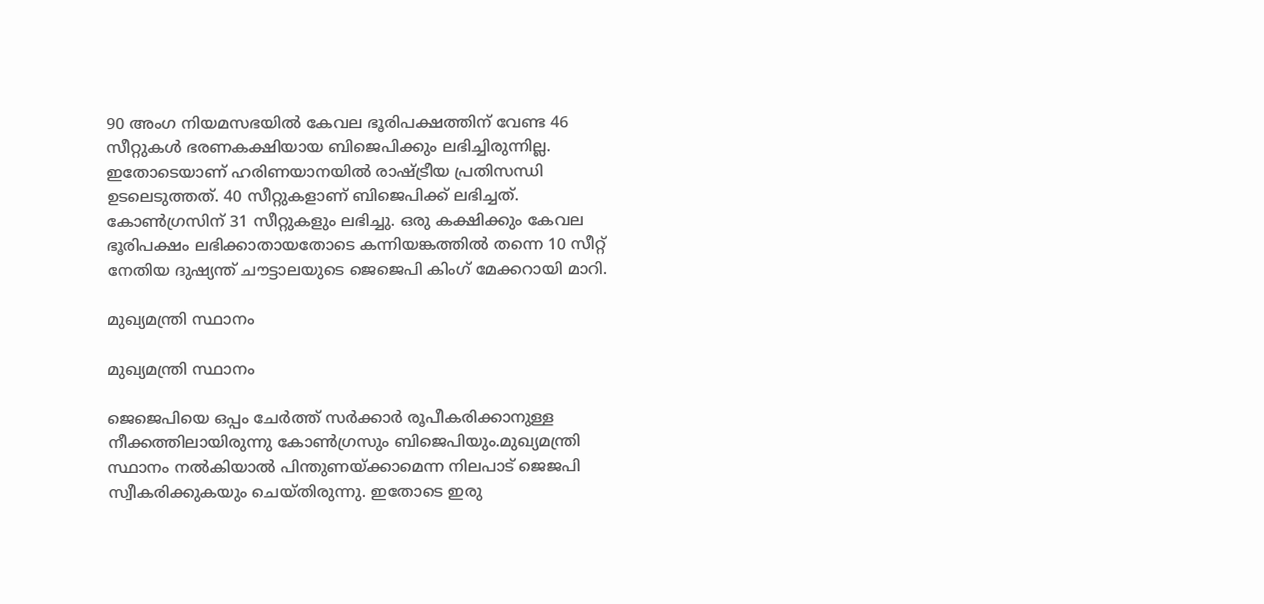90 അംഗ നിയമസഭയില്‍ കേവല ഭൂരിപക്ഷത്തിന് വേണ്ട 46 സീറ്റുകള്‍ ഭരണകക്ഷിയായ ബിജെപിക്കും ലഭിച്ചിരുന്നില്ല. ഇതോടെയാണ് ഹരിണയാനയില്‍ രാഷ്ട്രീയ പ്രതിസന്ധി ഉടലെടുത്തത്. 40 സീറ്റുകളാണ് ബിജെപിക്ക് ലഭിച്ചത്. കോണ്‍ഗ്രസിന് 31 സീറ്റുകളും ലഭിച്ചു. ഒരു കക്ഷിക്കും കേവല ഭൂരിപക്ഷം ലഭിക്കാതായതോടെ കന്നിയങ്കത്തില്‍ തന്നെ 10 സീറ്റ് നേതിയ ദുഷ്യന്ത് ചൗട്ടാലയുടെ ജെജെപി കിംഗ് മേക്കറായി മാറി.

മുഖ്യമന്ത്രി സ്ഥാനം

മുഖ്യമന്ത്രി സ്ഥാനം

ജെജെപിയെ ഒപ്പം ചേര്‍ത്ത് സര്‍ക്കാര്‍ രൂപീകരിക്കാനുള്ള നീക്കത്തിലായിരുന്നു കോണ്‍ഗ്രസും ബിജെപിയും.മുഖ്യമന്ത്രി സ്ഥാനം നല്‍കിയാല്‍ പിന്തുണയ്ക്കാമെന്ന നിലപാട് ജെജപി സ്വീകരിക്കുകയും ചെയ്തിരുന്നു. ഇതോടെ ഇരു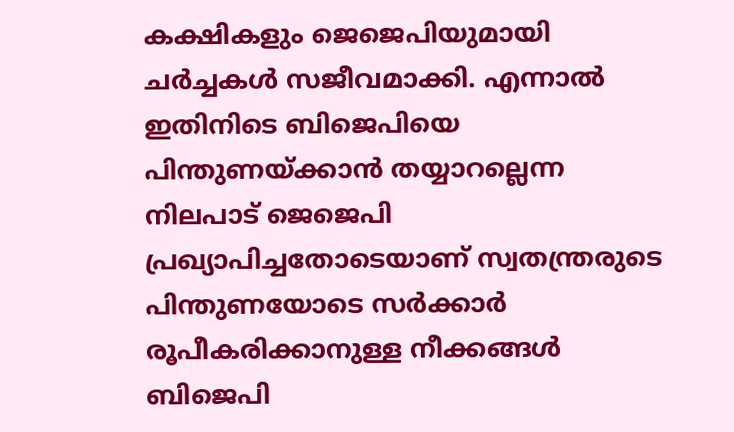കക്ഷികളും ജെജെപിയുമായി ചര്‍ച്ചകള്‍ സജീവമാക്കി. എന്നാല്‍ ഇതിനിടെ ബിജെപിയെ പിന്തുണയ്ക്കാന്‍ തയ്യാറല്ലെന്ന നിലപാട് ജെജെപി പ്രഖ്യാപിച്ചതോടെയാണ് സ്വതന്ത്രരുടെ പിന്തുണയോടെ സര്‍ക്കാര്‍ രൂപീകരിക്കാനുള്ള നീക്കങ്ങള്‍ ബിജെപി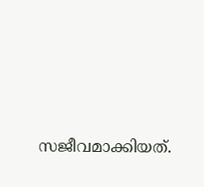സജീവമാക്കിയത്.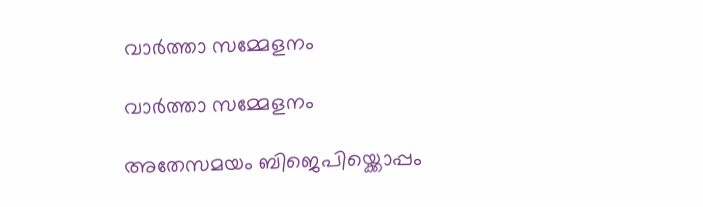വാര്‍ത്താ സമ്മേളനം

വാര്‍ത്താ സമ്മേളനം

അതേസമയം ബിജെപിയ്ക്കൊപ്പം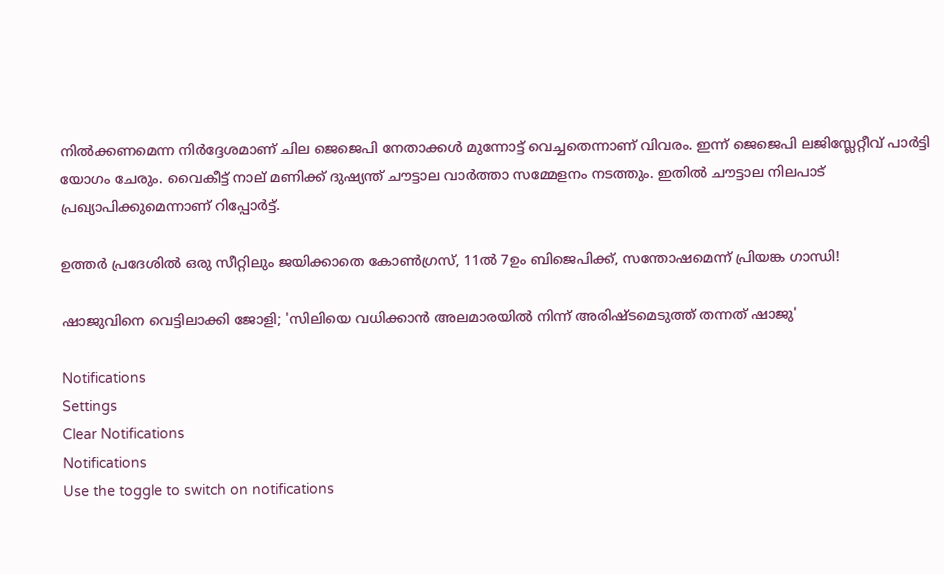നില്‍ക്കണമെന്ന നിര്‍ദ്ദേശമാണ് ചില ജെജെപി നേതാക്കള്‍ മുന്നോട്ട് വെച്ചതെന്നാണ് വിവരം. ഇന്ന് ജെജെപി ലജിസ്ലേറ്റീവ് പാര്‍ട്ടി യോഗം ചേരും. വൈകീട്ട് നാല് മണിക്ക് ദുഷ്യന്ത് ചൗട്ടാല വാര്‍ത്താ സമ്മേളനം നടത്തും. ഇതില്‍ ചൗട്ടാല നിലപാട് പ്രഖ്യാപിക്കുമെന്നാണ് റിപ്പോര്‍ട്ട്.

ഉത്തർ പ്രദേശിൽ ഒരു സീറ്റിലും ജയിക്കാതെ കോൺഗ്രസ്, 11ൽ 7ഉം ബിജെപിക്ക്, സന്തോഷമെന്ന് പ്രിയങ്ക ഗാന്ധി!

ഷാജുവിനെ വെട്ടിലാക്കി ജോളി; 'സിലിയെ വധിക്കാന്‍ അലമാരയില്‍ നിന്ന് അരിഷ്ടമെടുത്ത് തന്നത് ഷാജു'

Notifications
Settings
Clear Notifications
Notifications
Use the toggle to switch on notifications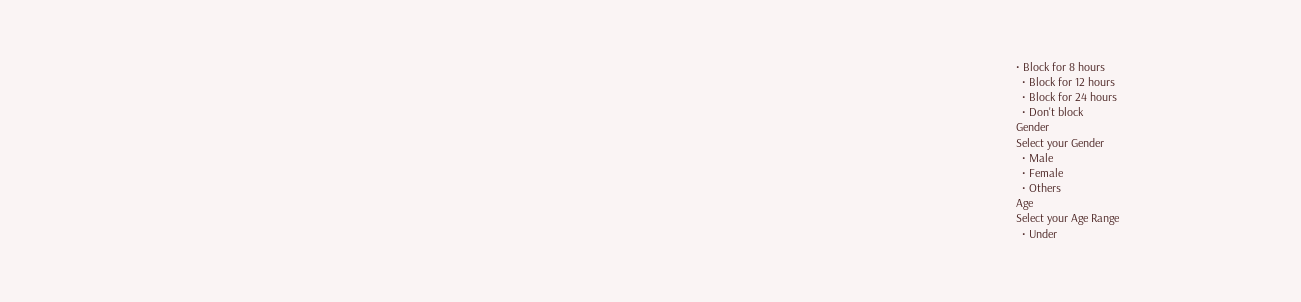• Block for 8 hours
  • Block for 12 hours
  • Block for 24 hours
  • Don't block
Gender
Select your Gender
  • Male
  • Female
  • Others
Age
Select your Age Range
  • Under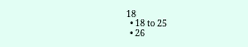18
  • 18 to 25
  • 26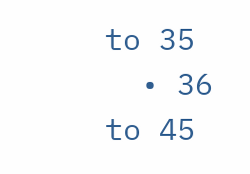to 35
  • 36 to 45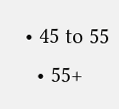• 45 to 55
  • 55+